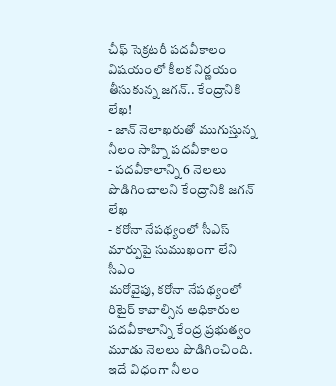చీఫ్ సెక్రటరీ పదవీకాలం విషయంలో కీలక నిర్ణయం తీసుకున్న జగన్.. కేంద్రానికి లేఖ!
- జాన్ నెలాఖరుతో ముగుస్తున్న నీలం సాహ్ని పదవీకాలం
- పదవీకాలాన్ని 6 నెలలు పొడిగించాలని కేంద్రానికి జగన్ లేఖ
- కరోనా నేపథ్యంలో సీఎస్ మార్పుపై సుముఖంగా లేని సీఎం
మరోవైపు, కరోనా నేపథ్యంలో రిటైర్ కావాల్సిన అధికారుల పదవీకాలాన్ని కేంద్ర ప్రభుత్వం మూడు నెలలు పొడిగించింది. ఇదే విధంగా నీలం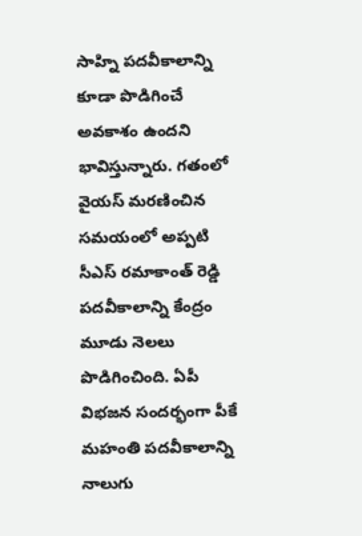సాహ్ని పదవీకాలాన్ని కూడా పొడిగించే అవకాశం ఉందని భావిస్తున్నారు. గతంలో వైయస్ మరణించిన సమయంలో అప్పటి సీఎస్ రమాకాంత్ రెడ్డి పదవీకాలాన్ని కేంద్రం మూడు నెలలు పొడిగించింది. ఏపీ విభజన సందర్భంగా పీకే మహంతి పదవీకాలాన్ని నాలుగు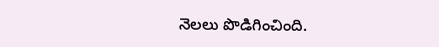నెలలు పొడిగించింది.